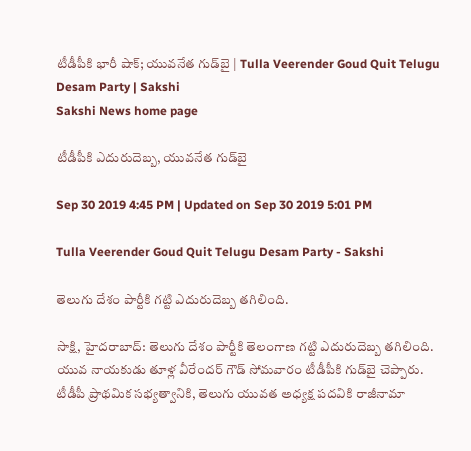టీడీపీకి భారీ షాక్‌; యువనేత గుడ్‌బై | Tulla Veerender Goud Quit Telugu Desam Party | Sakshi
Sakshi News home page

టీడీపీకి ఎదురుదెబ్బ, యువనేత గుడ్‌బై

Sep 30 2019 4:45 PM | Updated on Sep 30 2019 5:01 PM

Tulla Veerender Goud Quit Telugu Desam Party - Sakshi

తెలుగు దేశం పార్టీకి గట్టి ఎదురుదెబ్బ తగిలింది.

సాక్షి, హైదరాబాద్‌: తెలుగు దేశం పార్టీకి తెలంగాణ గట్టి ఎదురుదెబ్బ తగిలింది. యువ నాయకుడు తూళ్ల వీరేందర్ గౌడ్ సోమవారం టీడీపీకి గుడ్‌బై చెప్పారు. టీడీపీ ప్రాథమిక సభ్యత్వానికి, తెలుగు యువత అధ్యక్ష పదవికి రాజీనామా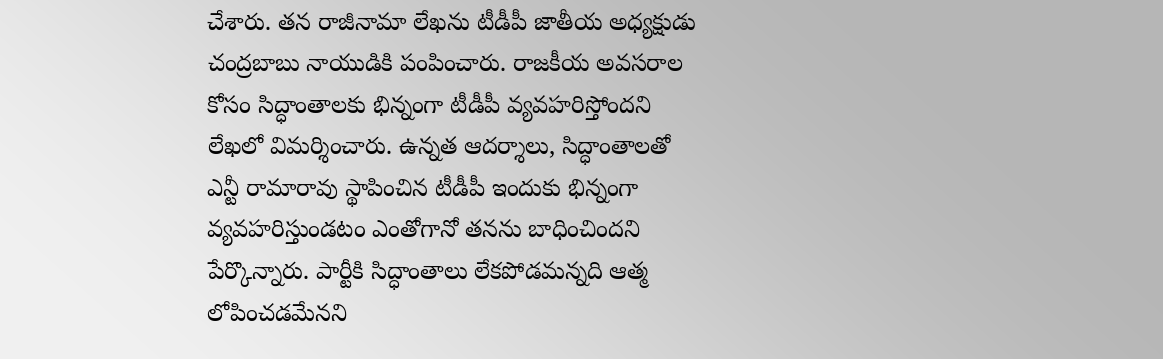చేశారు. తన రాజీనామా లేఖను టీడీపీ జాతీయ అధ్యక్షుడు చంద్రబాబు నాయుడికి పంపించారు. రాజకీయ అవసరాల కోసం సిద్ధాంతాలకు భిన్నంగా టీడీపీ వ్యవహరిస్తోందని లేఖలో విమర్శించారు. ఉన్నత ఆదర్శాలు, సిద్ధాంతాలతో ఎన్టీ రామారావు స్థాపించిన టీడీపీ ఇందుకు భిన్నంగా వ్యవహరిస్తుండటం ఎంతోగానో తనను బాధించిందని పేర్కొన్నారు. పార్టీకి సిద్ధాంతాలు లేకపోడమన్నది ఆత్మ లోపించడమేనని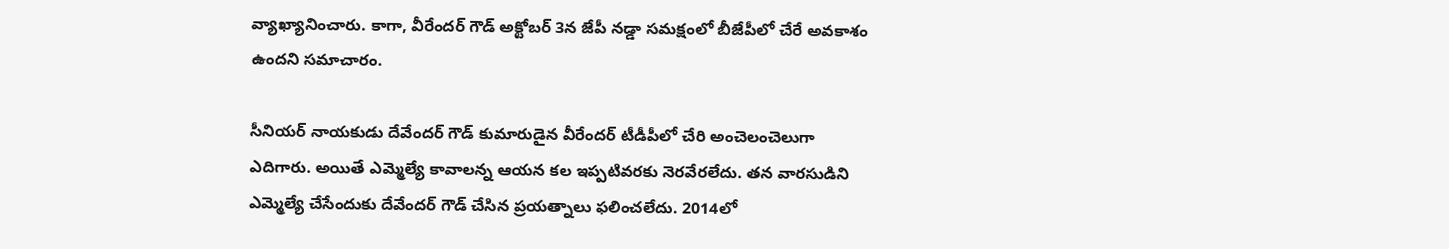వ్యాఖ్యానించారు. కాగా, వీరేందర్‌ గౌడ్‌ అక్టోబర్ 3న జేపీ నడ్డా సమక్షంలో బీజేపీలో చేరే అవకాశం ఉందని సమాచారం.

సీనియర్‌ నాయకుడు దేవేందర్‌ గౌడ్‌ కుమారుడైన వీరేందర్‌ టీడీపీలో చేరి అంచెలంచెలుగా ఎదిగారు. అయితే ఎమ్మెల్యే కావాలన్న ఆయన కల ఇప్పటివరకు నెరవేరలేదు. తన వారసుడిని ఎమ్మెల్యే చేసేందుకు దేవేందర్‌ గౌడ్‌ చేసిన ప్రయత్నాలు ఫలించలేదు. 2014లో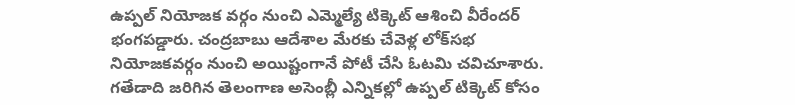ఉప్పల్‌ నియోజక వర్గం నుంచి ఎమ్మెల్యే టిక్కెట్‌ ఆశించి వీరేందర్‌ భంగపడ్డారు. చంద్రబాబు ఆదేశాల మేరకు చేవెళ్ల లోక్‌సభ నియోజకవర్గం నుంచి అయిష్టంగానే పోటీ చేసి ఓటమి చవిచూశారు. గతేడాది జరిగిన తెలంగాణ అసెంబ్లీ ఎన్నికల్లో ఉప్పల్‌ టిక్కెట్‌ కోసం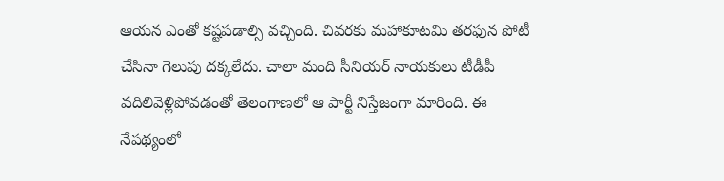ఆయన ఎంతో కష్టపడాల్సి వచ్చింది. చివరకు మహాకూటమి తరఫున పోటీ చేసినా గెలుపు దక్కలేదు. చాలా మంది సీనియర్‌ నాయకులు టీడీపీ వదిలివెళ్లిపోవడంతో తెలంగాణలో ఆ పార్టీ నిస్తేజంగా మారింది. ఈ నేపథ్యంలో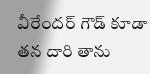వీరేందర్‌ గౌడ్‌ కూడా తన దారి తాను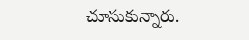చూసుకున్నారు.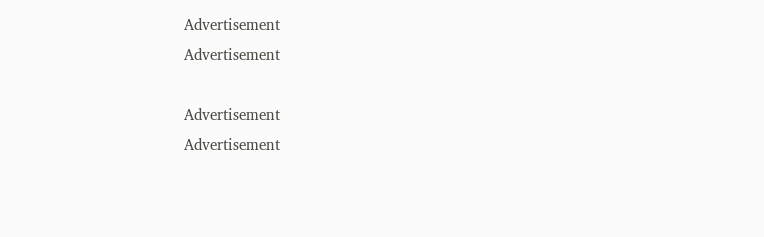Advertisement
Advertisement

Advertisement
Advertisement